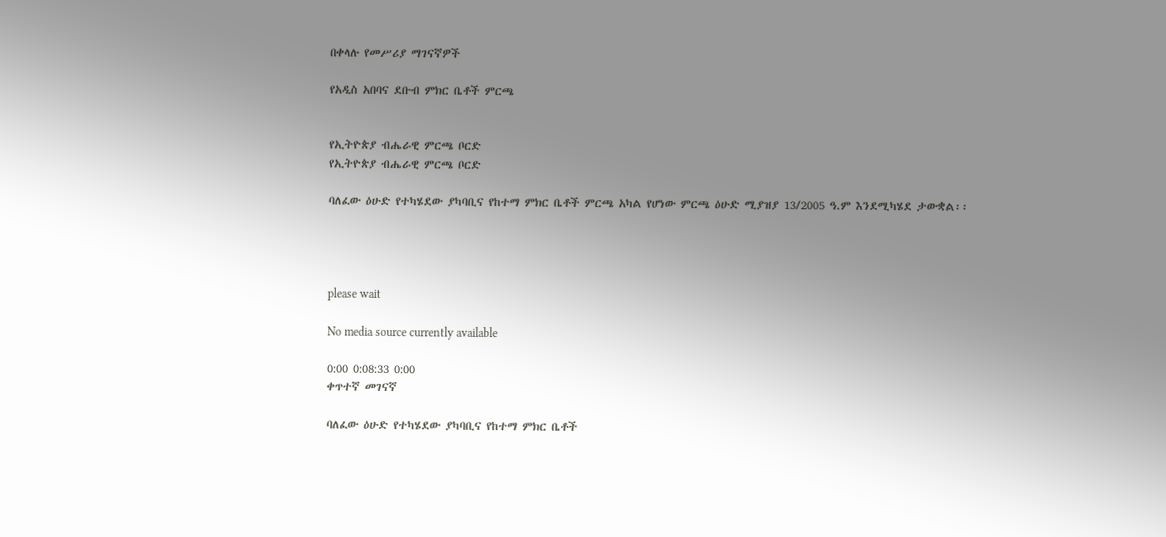በቀላሉ የመሥሪያ ማገናኛዎች

የአዲስ አበባና ደቡብ ምክር ቤቶች ምርጫ


የኢትዮጵያ ብሔራዊ ምርጫ ቦርድ
የኢትዮጵያ ብሔራዊ ምርጫ ቦርድ

ባለፈው ዕሁድ የተካሄደው ያካባቢና የከተማ ምክር ቤቶች ምርጫ አካል የሆነው ምርጫ ዕሁድ ሚያዝያ 13/2005 ዓ.ም እንደሚካሄደ ታውቋል፡፡




please wait

No media source currently available

0:00 0:08:33 0:00
ቀጥተኛ መገናኛ

ባለፈው ዕሁድ የተካሄደው ያካባቢና የከተማ ምክር ቤቶች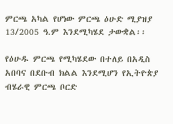ምርጫ አካል የሆነው ምርጫ ዕሁድ ሚያዝያ 13/2005 ዓ.ም እንደሚካሄደ ታውቋል፡፡

የዕሁዱ ምርጫ የሚካሄደው በተለይ በአዲስ አበባና በደቡብ ክልል እንደሚሆን የኢትዮጵያ ብሄራዊ ምርጫ ቦርድ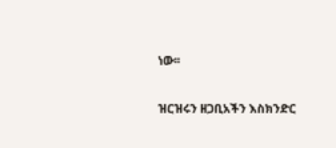ነው፡፡

ዝርዝሩን ዘጋቢአችን እስክንድር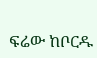ፍሬው ከቦርዱ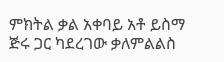ምክትል ቃል አቀባይ አቶ ይስማ ጅሩ ጋር ካደረገው ቃለምልልስ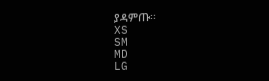ያዳምጡ፡፡
XS
SM
MD
LG